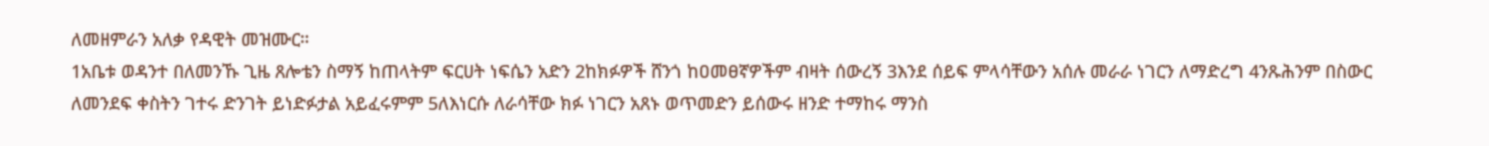ለመዘምራን አለቃ የዳዊት መዝሙር።
1አቤቱ ወዳንተ በለመንኹ ጊዜ ጸሎቴን ስማኝ ከጠላትም ፍርሀት ነፍሴን አድን 2ከክፉዎች ሸንጎ ከዐመፀኛዎችም ብዛት ሰውረኝ 3እንደ ሰይፍ ምላሳቸውን አሰሉ መራራ ነገርን ለማድረግ 4ንጹሕንም በስውር ለመንደፍ ቀስትን ገተሩ ድንገት ይነድፉታል አይፈሩምም 5ለእነርሱ ለራሳቸው ክፉ ነገርን አጸኑ ወጥመድን ይሰውሩ ዘንድ ተማከሩ ማንስ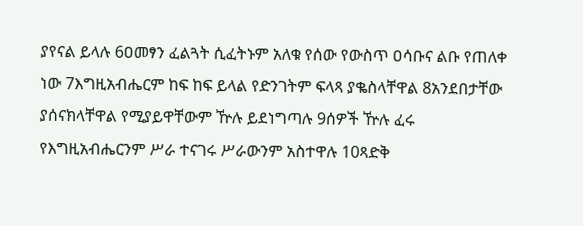ያየናል ይላሉ 6ዐመፃን ፈልጓት ሲፈትኑም አለቁ የሰው የውስጥ ዐሳቡና ልቡ የጠለቀ ነው 7እግዚአብሔርም ከፍ ከፍ ይላል የድንገትም ፍላጻ ያቈስላቸዋል 8አንደበታቸው ያሰናክላቸዋል የሚያይዋቸውም ዅሉ ይደነግጣሉ 9ሰዎች ዅሉ ፈሩ የእግዚአብሔርንም ሥራ ተናገሩ ሥራውንም አስተዋሉ 10ጻድቅ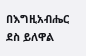በእግዚአብሔር ደስ ይለዋል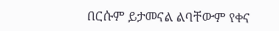በርሱም ይታመናል ልባቸውም የቀና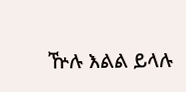ዅሉ እልል ይላሉ